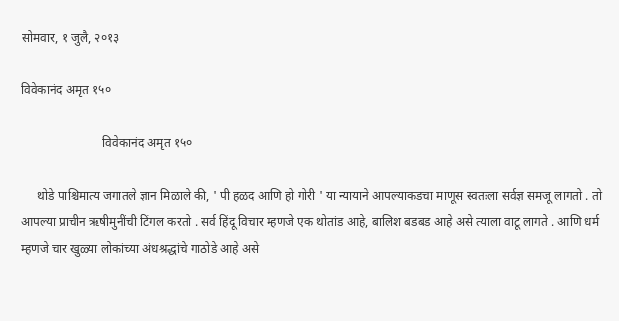सोमवार, १ जुलै, २०१३

विवेकानंद अमृत १५०

                          विवेकानंद अमृत १५०

     थोडे पाश्चिमात्य जगातले ज्ञान मिळाले की, ' पी हळद आणि हो गोरी ' या न्यायाने आपल्याकडचा माणूस स्वतःला सर्वज्ञ समजू लागतो . तो आपल्या प्राचीन ऋषीमुनींची टिंगल करतो . सर्व हिंदू विचार म्हणजे एक थोतांड आहे, बालिश बडबड आहे असे त्याला वाटू लागते . आणि धर्म म्हणजे चार खुळ्या लोकांच्या अंधश्रद्धांचे गाठोडे आहे असे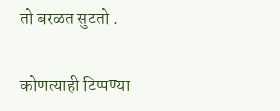तो बरळत सुटतो .

कोणत्याही टिप्पण्‍या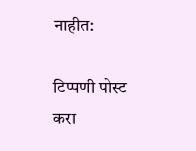नाहीत:

टिप्पणी पोस्ट करा